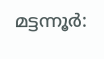മട്ടന്നൂർ: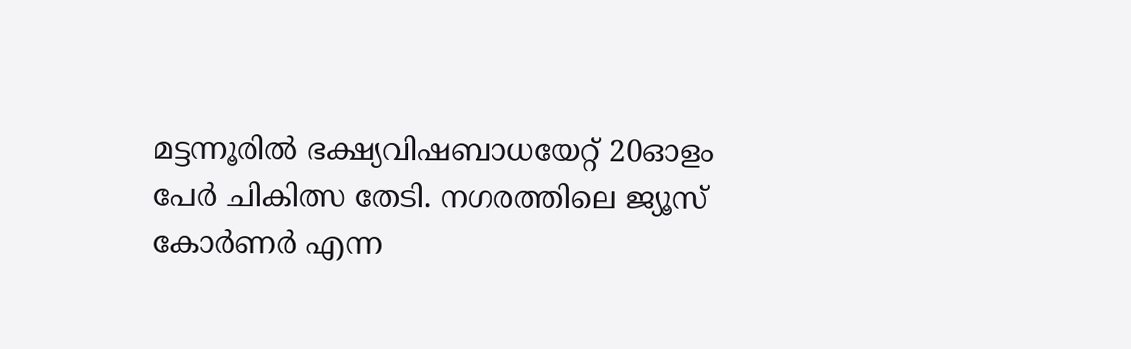മട്ടന്നൂരിൽ ഭക്ഷ്യവിഷബാധയേറ്റ് 20ഓളം പേർ ചികിത്സ തേടി. നഗരത്തിലെ ജ്യൂസ് കോർണർ എന്ന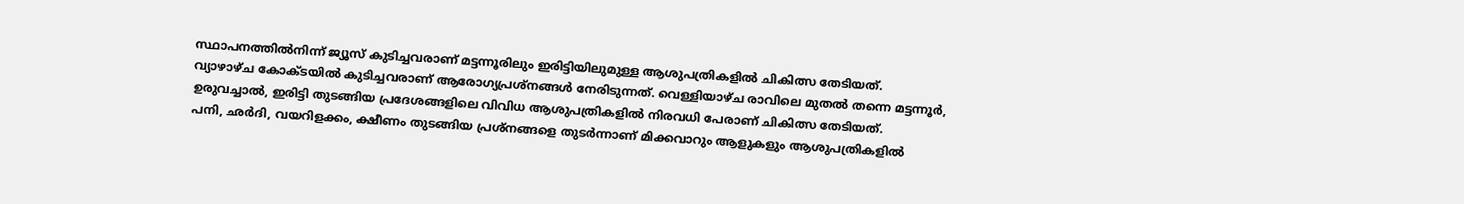സ്ഥാപനത്തിൽനിന്ന് ജ്യൂസ് കുടിച്ചവരാണ് മട്ടന്നൂരിലും ഇരിട്ടിയിലുമുള്ള ആശുപത്രികളിൽ ചികിത്സ തേടിയത്.
വ്യാഴാഴ്ച കോക്ടയിൽ കുടിച്ചവരാണ് ആരോഗ്യപ്രശ്നങ്ങൾ നേരിടുന്നത്. വെള്ളിയാഴ്ച രാവിലെ മുതൽ തന്നെ മട്ടന്നൂർ, ഉരുവച്ചാൽ, ഇരിട്ടി തുടങ്ങിയ പ്രദേശങ്ങളിലെ വിവിധ ആശുപത്രികളിൽ നിരവധി പേരാണ് ചികിത്സ തേടിയത്.
പനി, ഛർദി, വയറിളക്കം, ക്ഷീണം തുടങ്ങിയ പ്രശ്നങ്ങളെ തുടർന്നാണ് മിക്കവാറും ആളുകളും ആശുപത്രികളിൽ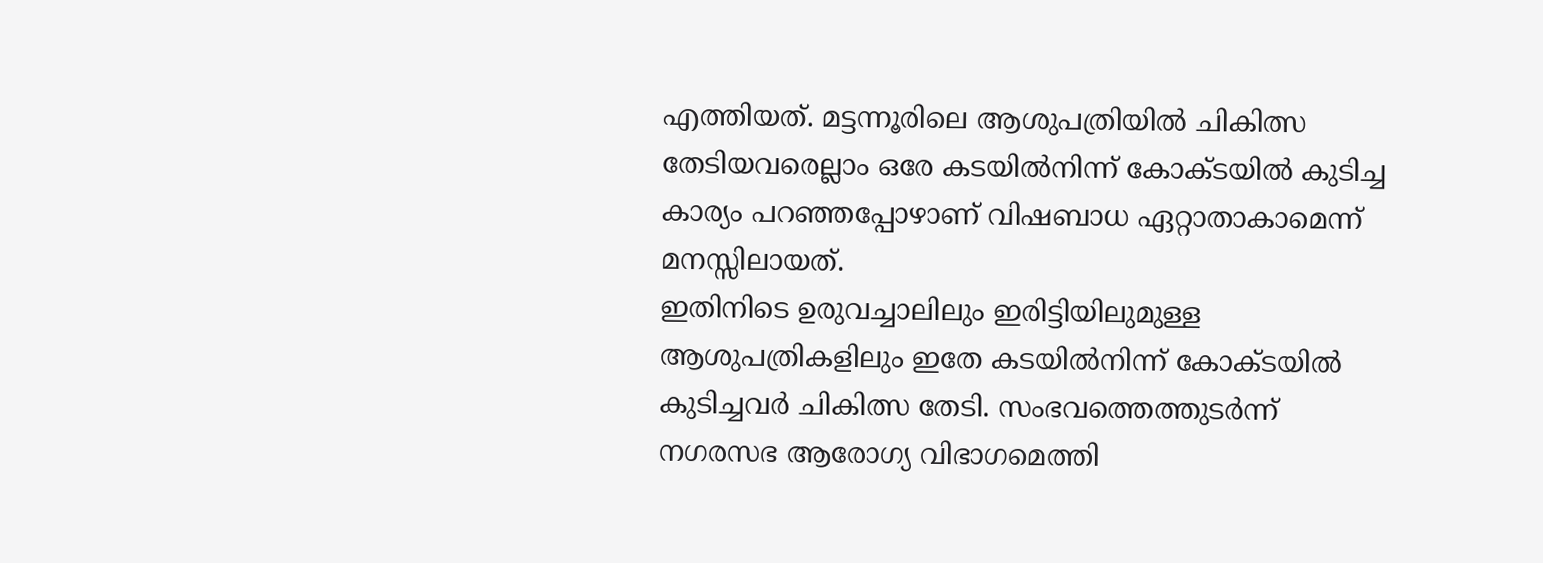എത്തിയത്. മട്ടന്നൂരിലെ ആശുപത്രിയിൽ ചികിത്സ തേടിയവരെല്ലാം ഒരേ കടയിൽനിന്ന് കോക്ടയിൽ കുടിച്ച കാര്യം പറഞ്ഞപ്പോഴാണ് വിഷബാധ ഏറ്റാതാകാമെന്ന് മനസ്സിലായത്.
ഇതിനിടെ ഉരുവച്ചാലിലും ഇരിട്ടിയിലുമുള്ള ആശുപത്രികളിലും ഇതേ കടയിൽനിന്ന് കോക്ടയിൽ കുടിച്ചവർ ചികിത്സ തേടി. സംഭവത്തെത്തുടർന്ന് നഗരസഭ ആരോഗ്യ വിഭാഗമെത്തി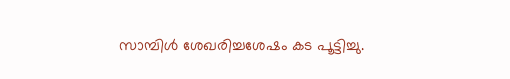സാമ്പിൾ ശേഖരിച്ചശേഷം കട പൂട്ടിച്ചു.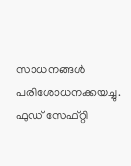സാധനങ്ങൾ പരിശോധനക്കയച്ചു. ഫുഡ് സേഫ്റ്റി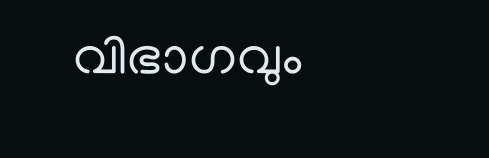വിഭാഗവും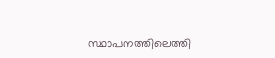സ്ഥാപനത്തിലെത്തി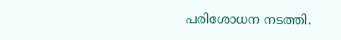പരിശോധന നടത്തി.